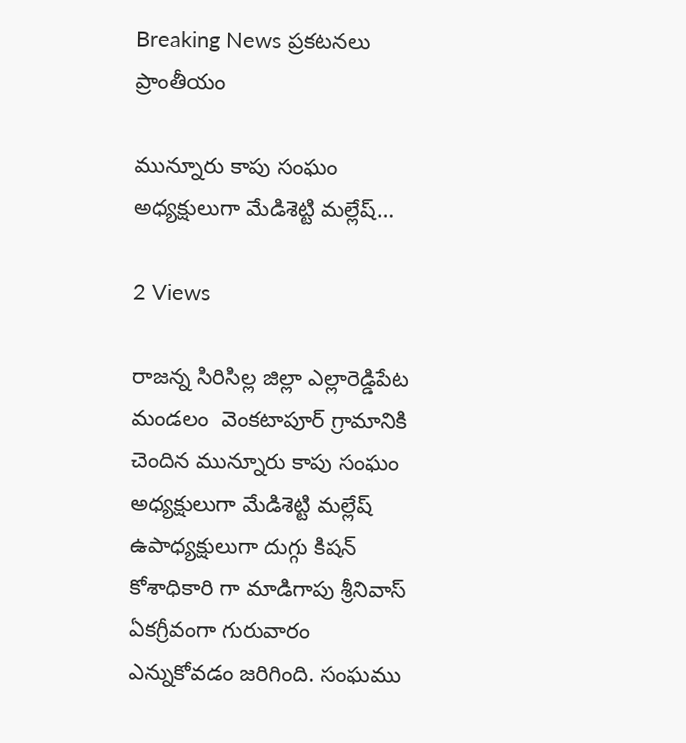Breaking News ప్రకటనలు ప్రాంతీయం

మున్నూరు కాపు సంఘం అధ్యక్షులుగా మేడిశెట్టి మల్లేష్…

2 Views

రాజన్న సిరిసిల్ల జిల్లా ఎల్లారెడ్డిపేట మండలం  వెంకటాపూర్ గ్రామానికి చెందిన మున్నూరు కాపు సంఘం అధ్యక్షులుగా మేడిశెట్టి మల్లేష్ ఉపాధ్యక్షులుగా దుగ్గు కిషన్ కోశాధికారి గా మాడిగాపు శ్రీనివాస్ ఏకగ్రీవంగా గురువారం ఎన్నుకోవడం జరిగింది. సంఘము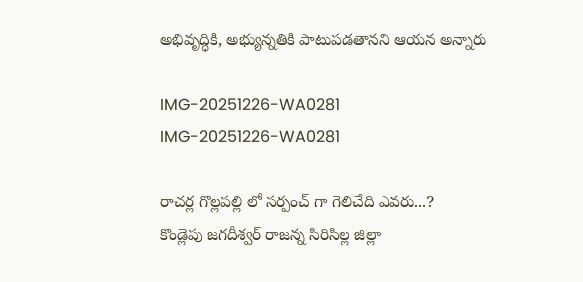అభివృద్ధికి, అభ్యున్నతికి పాటుపడతానని ఆయన అన్నారు

IMG-20251226-WA0281
IMG-20251226-WA0281

రాచర్ల గొల్లపల్లి లో సర్పంచ్ గా గెలిచేది ఎవరు...?
కొండ్లెపు జగదీశ్వర్ రాజన్న సిరిసిల్ల జిల్లా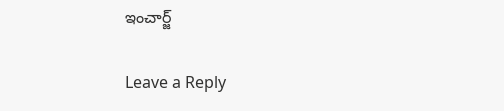ఇంచార్జ్

Leave a Reply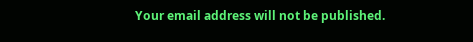Your email address will not be published.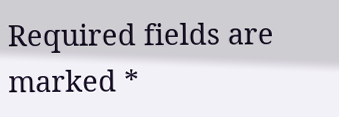Required fields are marked *